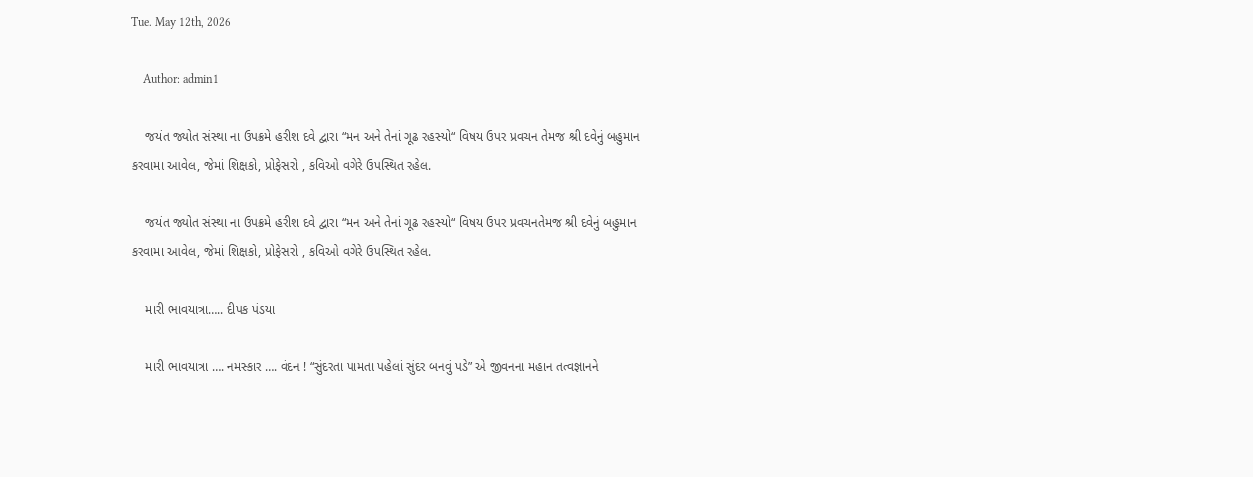Tue. May 12th, 2026

    Author: admin1

    જયંત જ્યોત સંસ્થા ના ઉપક્રમે હરીશ દવે દ્વારા “મન અને તેનાં ગૂઢ રહસ્યો“ વિષય ઉપર પ્રવચન તેમજ શ્રી દવેનું બહુમાન કરવામા આવેલ, જેમાં શિક્ષકો, પ્રોફેસરો , કવિઓ વગેરે ઉપસ્થિત રહેલ.

    જયંત જ્યોત સંસ્થા ના ઉપક્રમે હરીશ દવે દ્વારા “મન અને તેનાં ગૂઢ રહસ્યો“ વિષય ઉપર પ્રવચનતેમજ શ્રી દવેનું બહુમાન કરવામા આવેલ, જેમાં શિક્ષકો, પ્રોફેસરો , કવિઓ વગેરે ઉપસ્થિત રહેલ.

    મારી ભાવયાત્રા….. દીપક પંડયા

    મારી ભાવયાત્રા …. નમસ્કાર …. વંદન ! “સુંદરતા પામતા પહેલાં સુંદર બનવું પડે” એ જીવનના મહાન તત્વજ્ઞાનને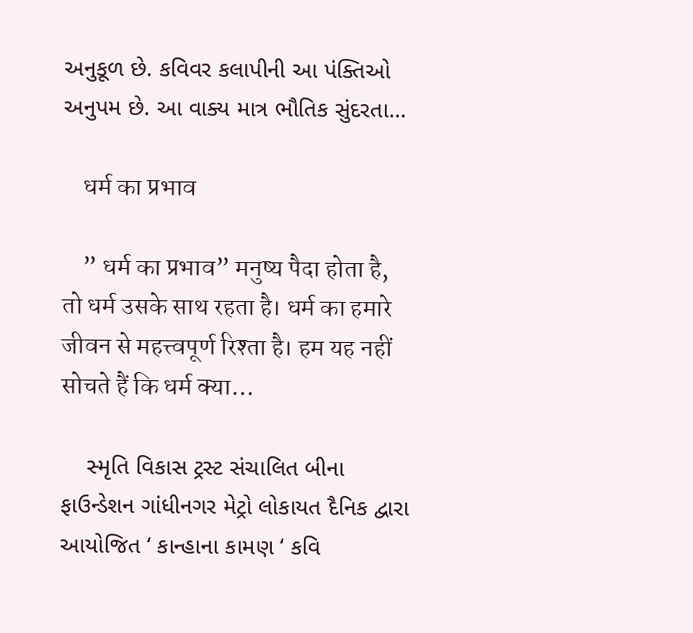અનુકૂળ છે. કવિવર કલાપીની આ પંક્તિઓ અનુપમ છે. આ વાક્ય માત્ર ભૌતિક સુંદરતા…

    धर्म का प्रभाव

    ” धर्म का प्रभाव” मनुष्य पैदा होता है, तो धर्म उसके साथ रहता है। धर्म का हमारे जीवन से महत्त्वपूर्ण रिश्ता है। हम यह नहीं सोचते हैं कि धर्म क्या…

    સ્મૃતિ વિકાસ ટ્રસ્ટ સંચાલિત બીના ફાઉન્ડેશન ગાંધીનગર મેટ્રો લોકાયત દૈનિક દ્વારા આયોજિત ‘ કાન્હાના કામણ ‘ કવિ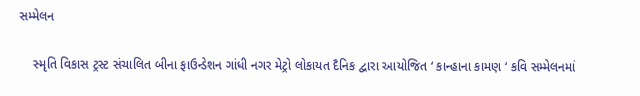સમ્મેલન

    સ્મૃતિ વિકાસ ટ્રસ્ટ સંચાલિત બીના ફાઉન્ડેશન ગાંધી નગર મેટ્રો લોકાયત દૈનિક દ્વારા આયોજિત ‘ કાન્હાના કામણ ‘ કવિ સમ્મેલનમાં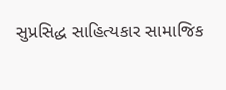સુપ્રસિદ્ધ સાહિત્યકાર સામાજિક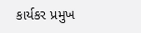કાર્યકર પ્રમુખ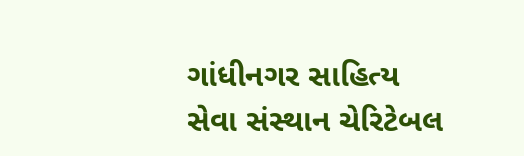ગાંધીનગર સાહિત્ય સેવા સંસ્થાન ચેરિટેબલ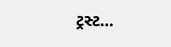ટ્રસ્ટ…